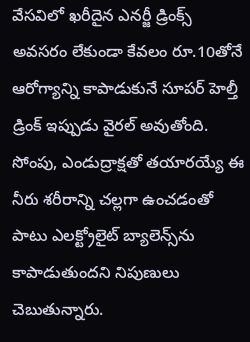వేసవిలో ఖరీదైన ఎనర్జీ డ్రింక్స్ అవసరం లేకుండా కేవలం రూ.10తోనే ఆరోగ్యాన్ని కాపాడుకునే సూపర్ హెల్తీ డ్రింక్ ఇప్పుడు వైరల్ అవుతోంది. సోంపు, ఎండుద్రాక్షతో తయారయ్యే ఈ నీరు శరీరాన్ని చల్లగా ఉంచడంతో పాటు ఎలక్ట్రోలైట్ బ్యాలెన్స్‌ను కాపాడుతుందని నిపుణులు చెబుతున్నారు.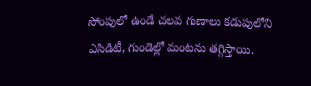సోంపులో ఉండే చలవ గుణాలు కడుపులోని ఎసిడిటీ, గుండెల్లో మంటను తగ్గిస్తాయి.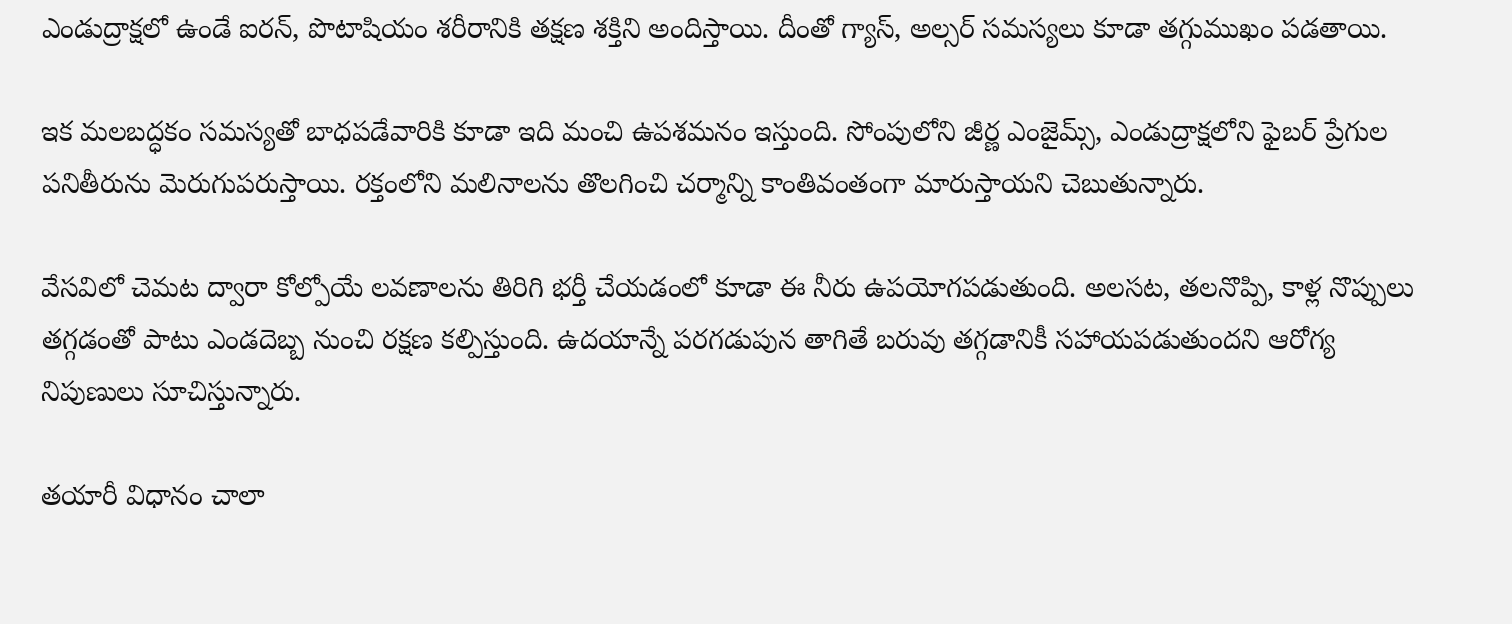ఎండుద్రాక్షలో ఉండే ఐరన్, పొటాషియం శరీరానికి తక్షణ శక్తిని అందిస్తాయి. దీంతో గ్యాస్, అల్సర్ సమస్యలు కూడా తగ్గుముఖం పడతాయి.

ఇక మలబద్ధకం సమస్యతో బాధపడేవారికి కూడా ఇది మంచి ఉపశమనం ఇస్తుంది. సోంపులోని జీర్ణ ఎంజైమ్స్, ఎండుద్రాక్షలోని ఫైబర్ ప్రేగుల పనితీరును మెరుగుపరుస్తాయి. రక్తంలోని మలినాలను తొలగించి చర్మాన్ని కాంతివంతంగా మారుస్తాయని చెబుతున్నారు.

వేసవిలో చెమట ద్వారా కోల్పోయే లవణాలను తిరిగి భర్తీ చేయడంలో కూడా ఈ నీరు ఉపయోగపడుతుంది. అలసట, తలనొప్పి, కాళ్ల నొప్పులు తగ్గడంతో పాటు ఎండదెబ్బ నుంచి రక్షణ కల్పిస్తుంది. ఉదయాన్నే పరగడుపున తాగితే బరువు తగ్గడానికీ సహాయపడుతుందని ఆరోగ్య నిపుణులు సూచిస్తున్నారు.

తయారీ విధానం చాలా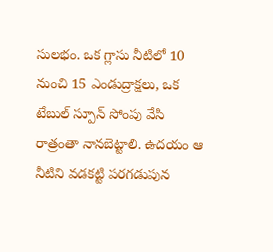సులభం. ఒక గ్లాసు నీటిలో 10 నుంచి 15 ఎండుద్రాక్షలు, ఒక టేబుల్ స్పూన్ సోంపు వేసి రాత్రంతా నానబెట్టాలి. ఉదయం ఆ నీటిని వడకట్టి పరగడుపున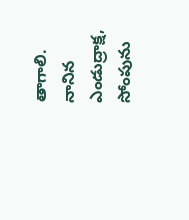తాగాలి. నానిన ఎండుద్రాక్ష, సోంపును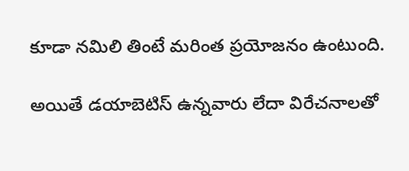కూడా నమిలి తింటే మరింత ప్రయోజనం ఉంటుంది.

అయితే డయాబెటిస్ ఉన్నవారు లేదా విరేచనాలతో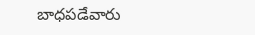బాధపడేవారు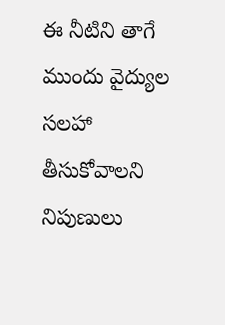ఈ నీటిని తాగే ముందు వైద్యుల సలహా తీసుకోవాలని నిపుణులు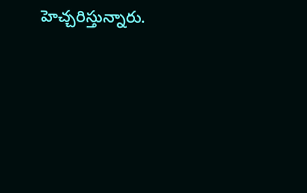హెచ్చరిస్తున్నారు.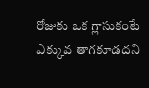రోజుకు ఒక గ్లాసుకంటే ఎక్కువ తాగకూడదని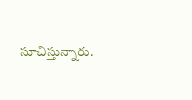సూచిస్తున్నారు.